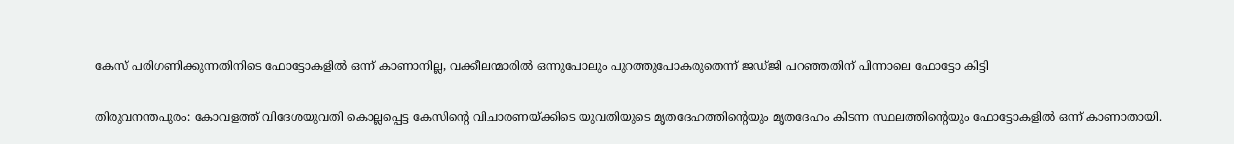കേസ് പരിഗണിക്കുന്നതിനിടെ ഫോട്ടോകളില്‍ ഒന്ന് കാണാനില്ല, വക്കീലന്മാരില്‍ ഒന്നുപോലും പുറത്തുപോകരുതെന്ന് ജഡ്‌ജി പറഞ്ഞതിന് പിന്നാലെ ഫോട്ടോ കിട്ടി

തിരുവനന്തപുരം: കോവളത്ത് വിദേശയുവതി കൊല്ലപ്പെട്ട കേസിന്റെ വിചാരണയ്‌ക്കിടെ യുവതിയുടെ മൃതദേഹത്തിന്റെയും മൃതദേഹം കിടന്ന സ്ഥലത്തിന്റെയും ഫോട്ടോകളില്‍ ഒന്ന് കാണാതായി.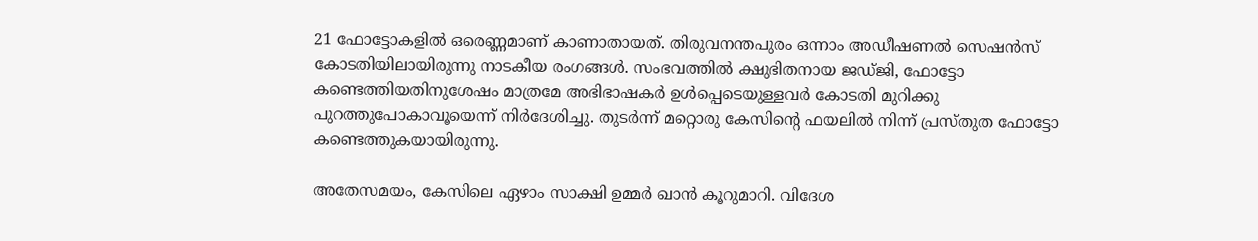21 ഫോട്ടോകളില്‍ ഒരെണ്ണമാണ് കാണാതായത്. തിരുവനന്തപുരം ഒന്നാം അഡീഷണല്‍ സെഷന്‍സ് കോടതിയിലായിരുന്നു നാടകീയ രംഗങ്ങള്‍. സംഭവത്തില്‍ ക്ഷുഭിതനായ ജഡ്‌ജി, ഫോട്ടോ കണ്ടെത്തിയതിനുശേഷം മാത്രമേ അഭിഭാഷകര്‍ ഉള്‍പ്പെടെയുള്ളവര്‍ കോടതി മുറിക്കു പുറത്തുപോകാവൂയെന്ന് നിര്‍ദേശിച്ചു. തുടര്‍ന്ന് മറ്റൊരു കേസിന്റെ ഫയലില്‍ നിന്ന് പ്രസ്‌തുത ഫോട്ടോ കണ്ടെത്തുകയായിരുന്നു.

അതേസമയം, കേസിലെ ഏഴാം സാക്ഷി ഉമ്മര്‍ ഖാന്‍ കൂറുമാറി. വിദേശ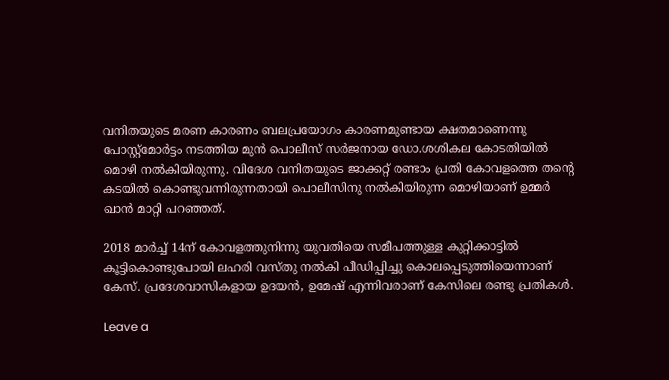വനിതയുടെ മരണ കാരണം ബലപ്രയോഗം കാരണമുണ്ടായ ക്ഷതമാണെന്നു പോസ്റ്റ്‌മോര്‍ട്ടം നടത്തിയ മുന്‍ പൊലീസ് സര്‍ജനായ ഡോ.ശശികല കോടതിയില്‍ മൊഴി നല്‍കിയിരുന്നു. വിദേശ വനിതയുടെ ജാക്കറ്റ് രണ്ടാം പ്രതി കോവളത്തെ തന്റെ കടയില്‍ കൊണ്ടുവന്നിരുന്നതായി പൊലീസിനു നല്‍കിയിരുന്ന മൊഴിയാണ് ഉമ്മര്‍ ഖാന്‍ മാറ്റി പറഞ്ഞത്.

2018 മാര്‍ച്ച്‌ 14ന് കോവളത്തുനിന്നു യുവതിയെ സമീപത്തുള്ള കുറ്റിക്കാട്ടില്‍ കൂട്ടികൊണ്ടുപോയി ലഹരി വസ്തു നല്‍കി പീഡിപ്പിച്ചു കൊലപ്പെടുത്തിയെന്നാണ് കേസ്. പ്രദേശവാസികളായ ഉദയന്‍, ഉമേഷ് എന്നിവരാണ് കേസിലെ രണ്ടു പ്രതികള്‍.

Leave a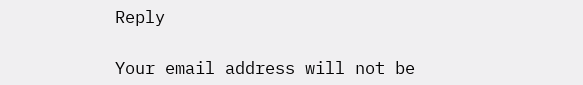Reply

Your email address will not be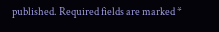published. Required fields are marked *